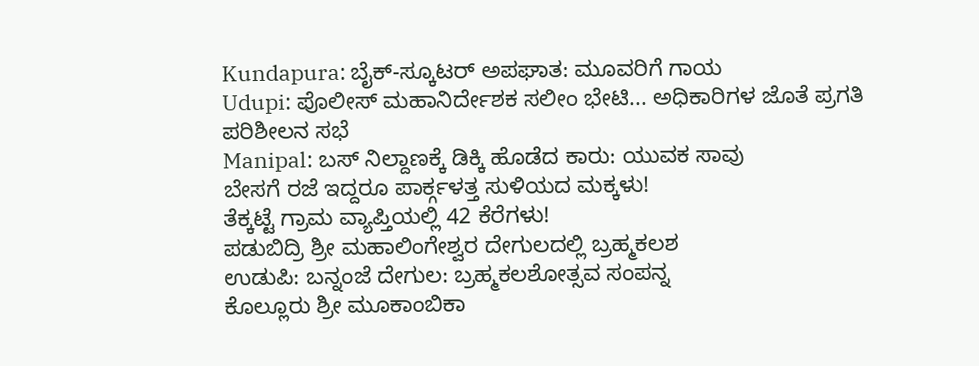Kundapura: ಬೈಕ್-ಸ್ಕೂಟರ್ ಅಪಘಾತ: ಮೂವರಿಗೆ ಗಾಯ
Udupi: ಪೊಲೀಸ್ ಮಹಾನಿರ್ದೇಶಕ ಸಲೀಂ ಭೇಟಿ... ಅಧಿಕಾರಿಗಳ ಜೊತೆ ಪ್ರಗತಿ ಪರಿಶೀಲನ ಸಭೆ
Manipal: ಬಸ್ ನಿಲ್ದಾಣಕ್ಕೆ ಡಿಕ್ಕಿ ಹೊಡೆದ ಕಾರು: ಯುವಕ ಸಾವು
ಬೇಸಗೆ ರಜೆ ಇದ್ದರೂ ಪಾರ್ಕ್ಗಳತ್ತ ಸುಳಿಯದ ಮಕ್ಕಳು!
ತೆಕ್ಕಟ್ಟೆ ಗ್ರಾಮ ವ್ಯಾಪ್ತಿಯಲ್ಲಿ 42 ಕೆರೆಗಳು!
ಪಡುಬಿದ್ರಿ ಶ್ರೀ ಮಹಾಲಿಂಗೇಶ್ವರ ದೇಗುಲದಲ್ಲಿ ಬ್ರಹ್ಮಕಲಶ
ಉಡುಪಿ: ಬನ್ನಂಜೆ ದೇಗುಲ: ಬ್ರಹ್ಮಕಲಶೋತ್ಸವ ಸಂಪನ್ನ
ಕೊಲ್ಲೂರು ಶ್ರೀ ಮೂಕಾಂಬಿಕಾ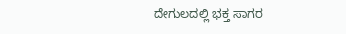ದೇಗುಲದಲ್ಲಿ ಭಕ್ತ ಸಾಗರ